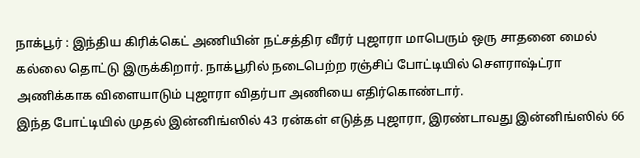நாக்பூர் : இந்திய கிரிக்கெட் அணியின் நட்சத்திர வீரர் புஜாரா மாபெரும் ஒரு சாதனை மைல் கல்லை தொட்டு இருக்கிறார். நாக்பூரில் நடைபெற்ற ரஞ்சிப் போட்டியில் சௌராஷ்ட்ரா அணிக்காக விளையாடும் புஜாரா விதர்பா அணியை எதிர்கொண்டார்.
இந்த போட்டியில் முதல் இன்னிங்ஸில் 43 ரன்கள் எடுத்த புஜாரா, இரண்டாவது இன்னிங்ஸில் 66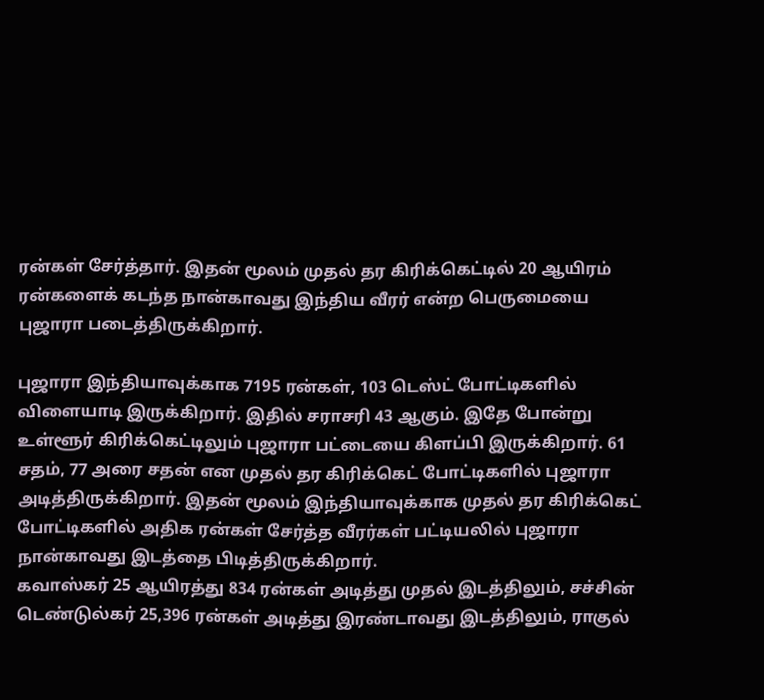ரன்கள் சேர்த்தார். இதன் மூலம் முதல் தர கிரிக்கெட்டில் 20 ஆயிரம் ரன்களைக் கடந்த நான்காவது இந்திய வீரர் என்ற பெருமையை புஜாரா படைத்திருக்கிறார்.

புஜாரா இந்தியாவுக்காக 7195 ரன்கள், 103 டெஸ்ட் போட்டிகளில் விளையாடி இருக்கிறார். இதில் சராசரி 43 ஆகும். இதே போன்று உள்ளூர் கிரிக்கெட்டிலும் புஜாரா பட்டையை கிளப்பி இருக்கிறார். 61 சதம், 77 அரை சதன் என முதல் தர கிரிக்கெட் போட்டிகளில் புஜாரா அடித்திருக்கிறார். இதன் மூலம் இந்தியாவுக்காக முதல் தர கிரிக்கெட் போட்டிகளில் அதிக ரன்கள் சேர்த்த வீரர்கள் பட்டியலில் புஜாரா நான்காவது இடத்தை பிடித்திருக்கிறார்.
கவாஸ்கர் 25 ஆயிரத்து 834 ரன்கள் அடித்து முதல் இடத்திலும், சச்சின் டெண்டுல்கர் 25,396 ரன்கள் அடித்து இரண்டாவது இடத்திலும், ராகுல்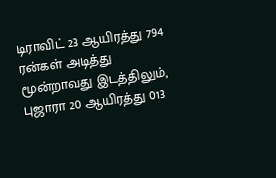டிராவிட் 23 ஆயிரத்து 794 ரன்கள் அடித்து மூன்றாவது இடத்திலும், புஜாரா 20 ஆயிரத்து 013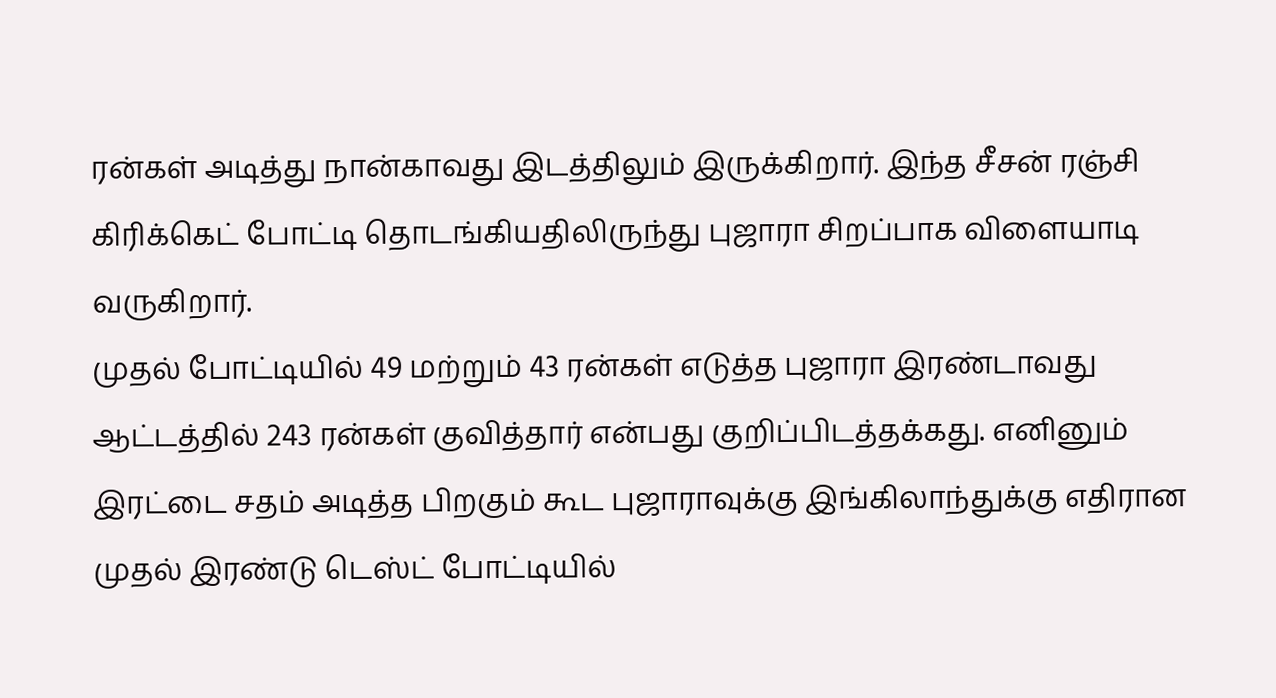ரன்கள் அடித்து நான்காவது இடத்திலும் இருக்கிறார். இந்த சீசன் ரஞ்சி கிரிக்கெட் போட்டி தொடங்கியதிலிருந்து புஜாரா சிறப்பாக விளையாடி வருகிறார்.
முதல் போட்டியில் 49 மற்றும் 43 ரன்கள் எடுத்த புஜாரா இரண்டாவது ஆட்டத்தில் 243 ரன்கள் குவித்தார் என்பது குறிப்பிடத்தக்கது. எனினும் இரட்டை சதம் அடித்த பிறகும் கூட புஜாராவுக்கு இங்கிலாந்துக்கு எதிரான முதல் இரண்டு டெஸ்ட் போட்டியில்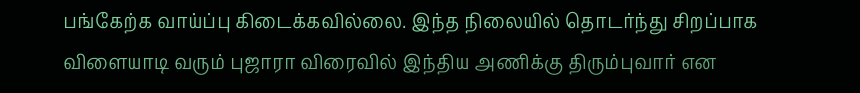பங்கேற்க வாய்ப்பு கிடைக்கவில்லை. இந்த நிலையில் தொடர்ந்து சிறப்பாக விளையாடி வரும் புஜாரா விரைவில் இந்திய அணிக்கு திரும்புவார் என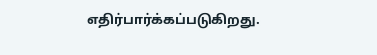எதிர்பார்க்கப்படுகிறது.